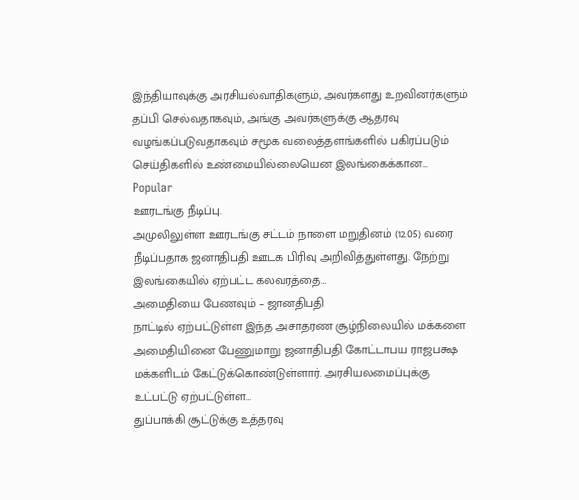இந்தியாவுக்கு அரசியல்வாதிகளும், அவர்களது உறவினர்களும் தப்பி செல்வதாகவும், அங்கு அவர்களுக்கு ஆதரவு வழங்கப்படுவதாகவும் சமூக வலைத்தளங்களில் பகிரப்படும் செய்திகளில் உண்மையில்லையென இலங்கைக்கான…
Popular
ஊரடங்கு நீடிப்பு.
அமுலிலுள்ள ஊரடங்கு சட்டம் நாளை மறுதினம் (12.05) வரை நீடிப்பதாக ஜனாதிபதி ஊடக பிரிவு அறிவித்துள்ளது. நேற்று இலங்கையில் ஏற்பட்ட கலவரத்தை…
அமைதியை பேணவும் – ஜானதிபதி
நாட்டில் ஏற்பட்டுள்ள இந்த அசாதரண சூழ்நிலையில் மக்களை அமைதியினை பேணுமாறு ஜனாதிபதி கோட்டாபய ராஜபக்ஷ மக்களிடம் கேட்டுக்கொண்டுள்ளார். அரசியலமைப்புக்கு உட்பட்டு ஏற்பட்டுள்ள…
துப்பாக்கி சூட்டுக்கு உத்தரவு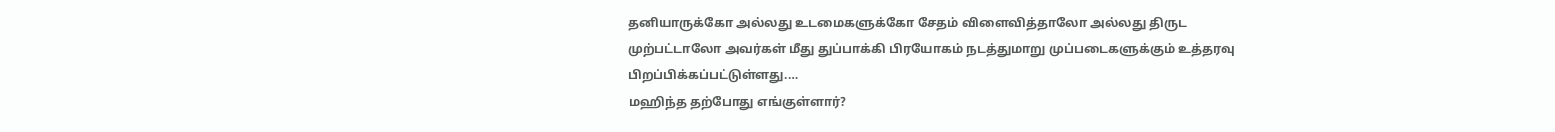தனியாருக்கோ அல்லது உடமைகளுக்கோ சேதம் விளைவித்தாலோ அல்லது திருட முற்பட்டாலோ அவர்கள் மீது துப்பாக்கி பிரயோகம் நடத்துமாறு முப்படைகளுக்கும் உத்தரவு பிறப்பிக்கப்பட்டுள்ளது.…
மஹிந்த தற்போது எங்குள்ளார்?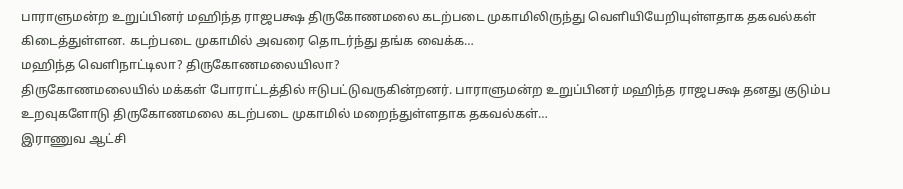பாராளுமன்ற உறுப்பினர் மஹிந்த ராஜபக்ஷ திருகோணமலை கடற்படை முகாமிலிருந்து வெளியியேறியுள்ளதாக தகவல்கள் கிடைத்துள்ளன. கடற்படை முகாமில் அவரை தொடர்ந்து தங்க வைக்க…
மஹிந்த வெளிநாட்டிலா? திருகோணமலையிலா?
திருகோணமலையில் மக்கள் போராட்டத்தில் ஈடுபட்டுவருகின்றனர். பாராளுமன்ற உறுப்பினர் மஹிந்த ராஜபக்ஷ தனது குடும்ப உறவுகளோடு திருகோணமலை கடற்படை முகாமில் மறைந்துள்ளதாக தகவல்கள்…
இராணுவ ஆட்சி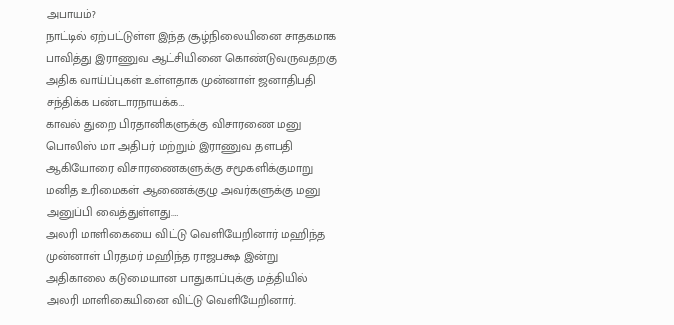அபாயம்?
நாட்டில் ஏற்பட்டுள்ள இந்த சூழ்நிலையினை சாதகமாக பாவித்து இராணுவ ஆட்சியினை கொண்டுவருவதறகு அதிக வாய்ப்புகள் உள்ளதாக முன்னாள் ஜனாதிபதி சந்திக்க பண்டாரநாயக்க…
காவல் துறை பிரதானிகளுக்கு விசாரணை மனு
பொலிஸ் மா அதிபர் மற்றும் இராணுவ தளபதி ஆகியோரை விசாரணைகளுக்கு சமூகளிக்குமாறு மனித உரிமைகள் ஆணைக்குழு அவர்களுக்கு மனு அனுப்பி வைத்துள்ளது.…
அலரி மாளிகையை விட்டு வெளியேறினார் மஹிந்த
முன்னாள் பிரதமர் மஹிந்த ராஜபக்ஷ இன்று அதிகாலை கடுமையான பாதுகாப்புக்கு மத்தியில் அலரி மாளிகையினை விட்டு வெளியேறினார்.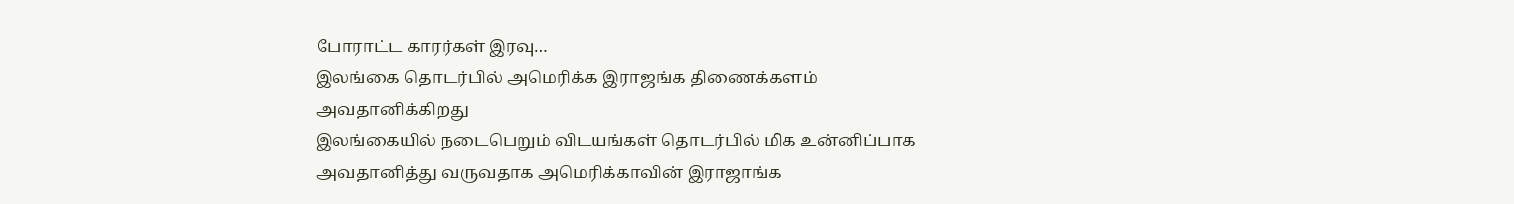போராட்ட காரர்கள் இரவு…
இலங்கை தொடர்பில் அமெரிக்க இராஜங்க திணைக்களம் அவதானிக்கிறது
இலங்கையில் நடைபெறும் விடயங்கள் தொடர்பில் மிக உன்னிப்பாக அவதானித்து வருவதாக அமெரிக்காவின் இராஜாங்க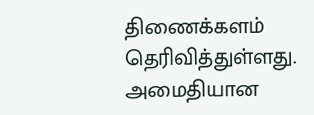திணைக்களம் தெரிவித்துள்ளது. அமைதியான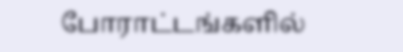போராட்டங்களில்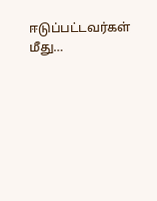ஈடுப்பட்டவர்கள் மீது…